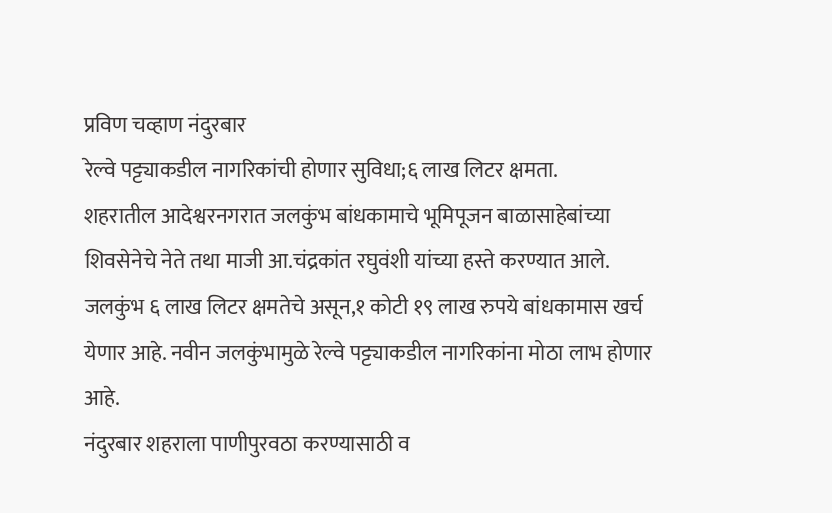प्रविण चव्हाण नंदुरबार
रेल्वे पट्ट्याकडील नागरिकांची होणार सुविधा;६ लाख लिटर क्षमता.
शहरातील आदेश्वरनगरात जलकुंभ बांधकामाचे भूमिपूजन बाळासाहेबांच्या शिवसेनेचे नेते तथा माजी आ.चंद्रकांत रघुवंशी यांच्या हस्ते करण्यात आले.
जलकुंभ ६ लाख लिटर क्षमतेचे असून,१ कोटी १९ लाख रुपये बांधकामास खर्च येणार आहे. नवीन जलकुंभामुळे रेल्वे पट्ट्याकडील नागरिकांना मोठा लाभ होणार आहे.
नंदुरबार शहराला पाणीपुरवठा करण्यासाठी व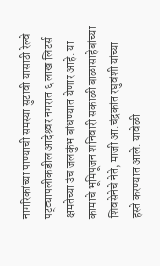नागरिकांच्या पाण्याची समस्या सुटावी यासाठी रेल्वे पट्ट्यापलीकडील आदेश्र्वर नगरात ६ लाख लिटर्स क्षमतेच्या उंच जलकुंभ बांधण्यात येणार आहे. या कामाचे भूमिपूजन शनिवारी सकाळी बाळासाहेबांच्या शिवसेनेचे नेते, माजी आ.चंद्रकांत रघुवंशी यांच्या हस्ते करण्यात आले. यावेळी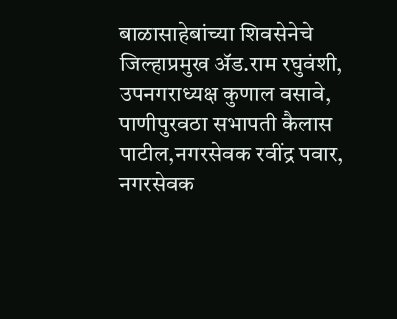बाळासाहेबांच्या शिवसेनेचे जिल्हाप्रमुख ॲड.राम रघुवंशी, उपनगराध्यक्ष कुणाल वसावे, पाणीपुरवठा सभापती कैलास पाटील,नगरसेवक रवींद्र पवार, नगरसेवक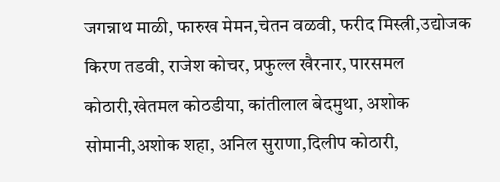जगन्नाथ माळी, फारुख मेमन,चेतन वळवी, फरीद मिस्त्री,उद्योजक किरण तडवी, राजेश कोचर, प्रफुल्ल खैरनार, पारसमल कोठारी,खेतमल कोठडीया, कांतीलाल बेदमुथा, अशोक सोमानी,अशोक शहा, अनिल सुराणा,दिलीप कोठारी,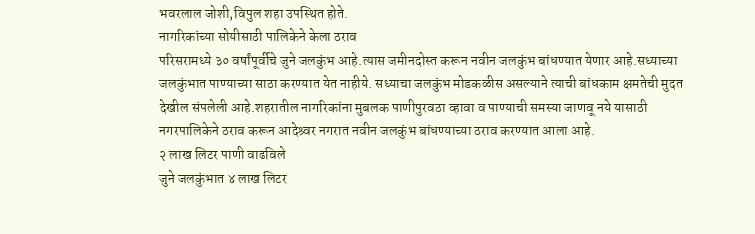भवरलाल जोशी,विपुल शहा उपस्थित होते.
नागरिकांच्या सोयीसाठी पालिकेने केला ठराव
परिसरामध्ये ३० वर्षांपूर्वीचे जुने जलकुंभ आहे.त्यास जमीनदोस्त करून नवीन जलकुंभ बांधण्यात येणार आहे.सध्याच्या जलकुंभात पाण्याच्या साठा करण्यात येत नाहीये. सध्याचा जलकुंभ मोडकळीस असल्याने त्याची बांधकाम क्षमतेची मुदत देखील संपलेली आहे.शहरातील नागरिकांना मुबलक पाणीपुरवठा व्हावा व पाण्याची समस्या जाणवू नये यासाठी नगरपालिकेने ठराव करून आदेश्र्वर नगरात नवीन जलकुंभ बांधण्याच्या ठराव करण्यात आला आहे.
२ लाख लिटर पाणी वाढविले
जुने जलकुंभात ४ लाख लिटर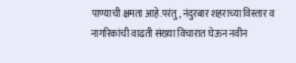पाण्याची क्षमता आहे.परंतु, नंदुरबार शहराच्या विस्तार व नागरिकांची वाढती संख्या विचारात घेऊन नवीन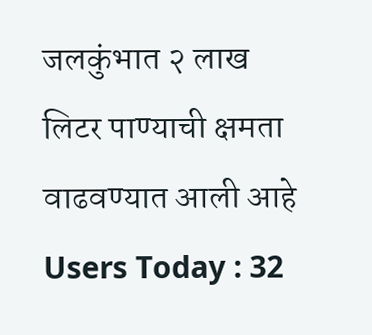जलकुंभात २ लाख लिटर पाण्याची क्षमता वाढवण्यात आली आहे
Users Today : 32